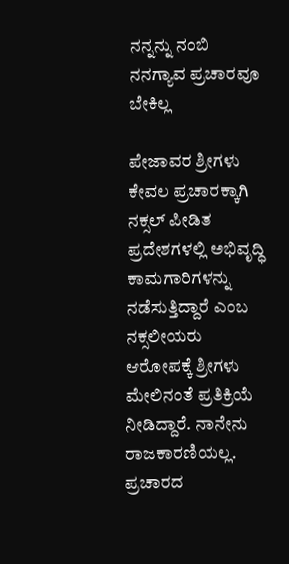ನನ್ನನ್ನು ನಂಬಿ ನನಗ್ಯಾವ ಪ್ರಚಾರವೂ ಬೇಕಿಲ್ಲ

ಪೇಜಾವರ ಶ್ರೀಗಳು ಕೇವಲ ಪ್ರಚಾರಕ್ಕಾಗಿ ನಕ್ಸಲ್ ಪೀಡಿತ ಪ್ರದೇಶಗಳಲ್ಲಿ ಅಭಿವೃದ್ಧಿ ಕಾಮಗಾರಿಗಳನ್ನು ನಡೆಸುತ್ತಿದ್ದಾರೆ ಎಂಬ ನಕ್ಸಲೀಯರು ಆರೋಪಕ್ಕೆ ಶ್ರೀಗಳು ಮೇಲಿನಂತೆ ಪ್ರತಿಕ್ರಿಯೆ ನೀಡಿದ್ದಾರೆ. ನಾನೇನು ರಾಜಕಾರಣಿಯಲ್ಲ. ಪ್ರಚಾರದ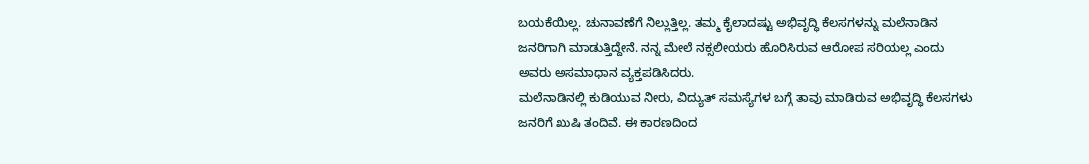ಬಯಕೆಯಿಲ್ಲ. ಚುನಾವಣೆಗೆ ನಿಲ್ಲುತ್ತಿಲ್ಲ. ತಮ್ಮ ಕೈಲಾದಷ್ಟು ಅಭಿವೃದ್ಧಿ ಕೆಲಸಗಳನ್ನು ಮಲೆನಾಡಿನ ಜನರಿಗಾಗಿ ಮಾಡುತ್ತಿದ್ದೇನೆ. ನನ್ನ ಮೇಲೆ ನಕ್ಸಲೀಯರು ಹೊರಿಸಿರುವ ಆರೋಪ ಸರಿಯಲ್ಲ ಎಂದು ಅವರು ಅಸಮಾಧಾನ ವ್ಯಕ್ತಪಡಿಸಿದರು.
ಮಲೆನಾಡಿನಲ್ಲಿ ಕುಡಿಯುವ ನೀರು, ವಿದ್ಯುತ್ ಸಮಸ್ಯೆಗಳ ಬಗ್ಗೆ ತಾವು ಮಾಡಿರುವ ಅಭಿವೃದ್ಧಿ ಕೆಲಸಗಳು ಜನರಿಗೆ ಖುಷಿ ತಂದಿವೆ. ಈ ಕಾರಣದಿಂದ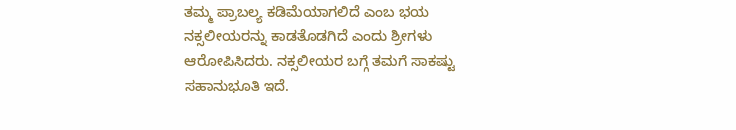ತಮ್ಮ ಪ್ರಾಬಲ್ಯ ಕಡಿಮೆಯಾಗಲಿದೆ ಎಂಬ ಭಯ ನಕ್ಸಲೀಯರನ್ನು ಕಾಡತೊಡಗಿದೆ ಎಂದು ಶ್ರೀಗಳು ಆರೋಪಿಸಿದರು. ನಕ್ಸಲೀಯರ ಬಗ್ಗೆ ತಮಗೆ ಸಾಕಷ್ಟು ಸಹಾನುಭೂತಿ ಇದೆ.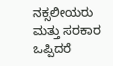ನಕ್ಸಲೀಯರು ಮತ್ತು ಸರಕಾರ ಒಪ್ಪಿದರೆ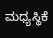ಮಧ್ಯಸ್ಥಿಕೆ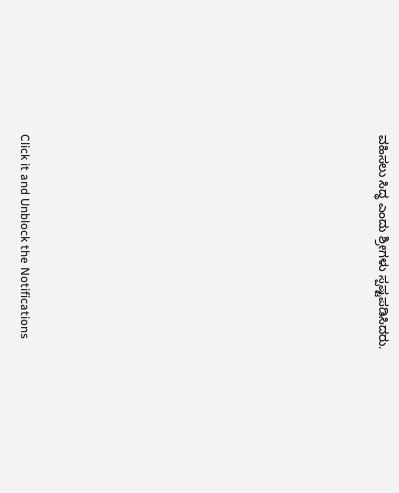ವಹಿಸಲು ಸಿದ್ಧ ಎಂದು ಶ್ರೀಗಳು ಸ್ಪಷ್ಟಪಡಿಸಿದರು.












Click it and Unblock the Notifications